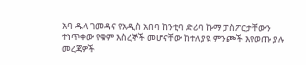አባ ዱላ ገመዳና የአዲስ አበባ ከንቲባ ድሪባ ኩማ ፓስፖርታቸውን ተነጥቀው የቁም እስረኞች መሆናቸው ከተለያዩ ምንጮች እየወጡ ያሉ መረጃዎች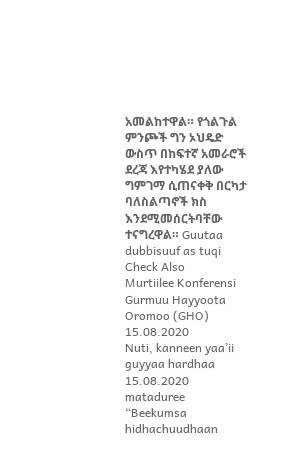አመልከተዋል። የጎልጉል ምንጮች ግን ኦህዴድ ውስጥ በከፍተኛ አመራሮች ደረጃ እየተካሄደ ያለው ግምገማ ሲጠናቀቅ በርካታ ባለስልጣኖች ክስ እንደሚመሰርትባቸው ተናግረዋል። Guutaa dubbisuuf as tuqi
Check Also
Murtiilee Konferensi Gurmuu Hayyoota Oromoo (GHO) 15.08.2020
Nuti, kanneen yaa’ii guyyaa hardhaa 15.08.2020 mataduree “Beekumsa hidhachuudhaan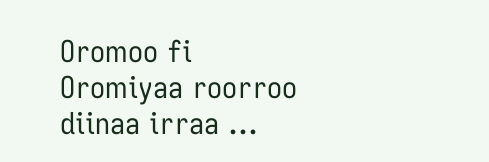Oromoo fi Oromiyaa roorroo diinaa irraa …